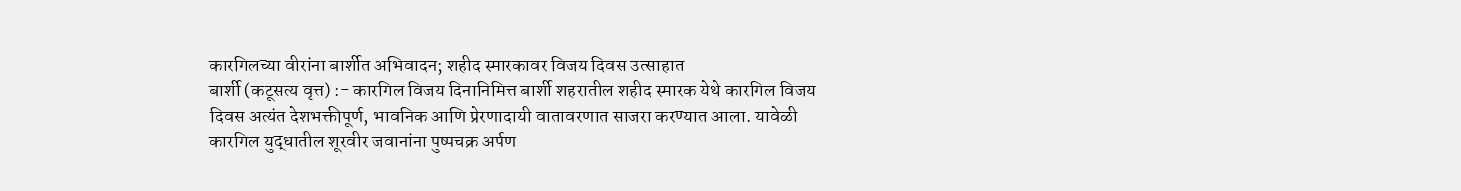कारगिलच्या वीरांना बार्शीत अभिवादन; शहीद स्मारकावर विजय दिवस उत्साहात
बार्शी (कटूसत्य वृत्त) :- कारगिल विजय दिनानिमित्त बार्शी शहरातील शहीद स्मारक येथे कारगिल विजय दिवस अत्यंत देशभक्तीपूर्ण, भावनिक आणि प्रेरणादायी वातावरणात साजरा करण्यात आला. यावेळी कारगिल युद्धातील शूरवीर जवानांना पुष्पचक्र अर्पण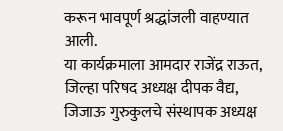करून भावपूर्ण श्रद्धांजली वाहण्यात आली.
या कार्यक्रमाला आमदार राजेंद्र राऊत, जिल्हा परिषद अध्यक्ष दीपक वैद्य, जिजाऊ गुरुकुलचे संस्थापक अध्यक्ष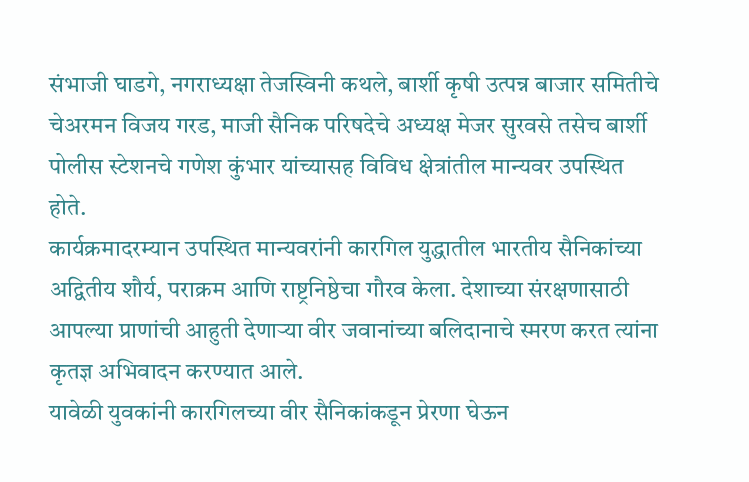संभाजी घाडगे, नगराध्यक्षा तेजस्विनी कथले, बार्शी कृषी उत्पन्न बाजार समितीचे चेअरमन विजय गरड, माजी सैनिक परिषदेचे अध्यक्ष मेजर सुरवसे तसेच बार्शी पोलीस स्टेशनचे गणेश कुंभार यांच्यासह विविध क्षेत्रांतील मान्यवर उपस्थित होते.
कार्यक्रमादरम्यान उपस्थित मान्यवरांनी कारगिल युद्धातील भारतीय सैनिकांच्या अद्वितीय शौर्य, पराक्रम आणि राष्ट्रनिष्ठेचा गौरव केला. देशाच्या संरक्षणासाठी आपल्या प्राणांची आहुती देणाऱ्या वीर जवानांच्या बलिदानाचे स्मरण करत त्यांना कृतज्ञ अभिवादन करण्यात आले.
यावेळी युवकांनी कारगिलच्या वीर सैनिकांकडून प्रेरणा घेऊन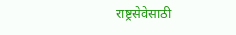राष्ट्रसेवेसाठी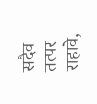सदैव तत्पर राहावे,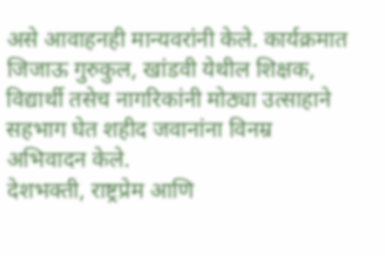असे आवाहनही मान्यवरांनी केले. कार्यक्रमात जिजाऊ गुरुकुल, खांडवी येथील शिक्षक, विद्यार्थी तसेच नागरिकांनी मोठ्या उत्साहाने सहभाग घेत शहीद जवानांना विनम्र अभिवादन केले.
देशभक्ती, राष्ट्रप्रेम आणि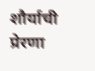शौर्याची प्रेरणा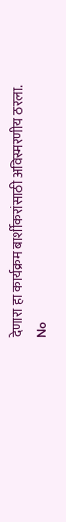देणारा हा कार्यक्रम बार्शीकरांसाठी अविस्मरणीय ठरला.
No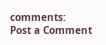comments:
Post a Comment